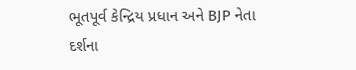ભૂતપૂર્વ કેન્દ્રિય પ્રધાન અને BJP નેતા દર્શના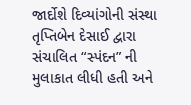જાર્દોશે દિવ્યાંગોની સંસ્થા તૃપ્તિબેન દેસાઈ દ્વારા સંચાલિત “સ્પંદન” ની મુલાકાત લીધી હતી અને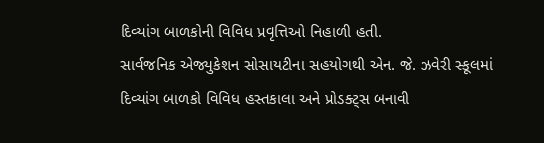દિવ્યાંગ બાળકોની વિવિધ પ્રવૃત્તિઓ નિહાળી હતી.
સાર્વજનિક એજ્યુકેશન સોસાયટીના સહયોગથી એન. જે. ઝવેરી સ્કૂલમાં દિવ્યાંગ બાળકો વિવિધ હસ્તકાલા અને પ્રોડક્ટ્સ બનાવી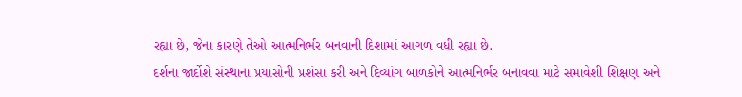રહ્યા છે, જેના કારણે તેઓ આત્મનિર્ભર બનવાની દિશામાં આગળ વધી રહ્યા છે.
દર્શના જાર્દોશે સંસ્થાના પ્રયાસોની પ્રશંસા કરી અને દિવ્યાંગ બાળકોને આત્મનિર્ભર બનાવવા માટે સમાવેશી શિક્ષણ અને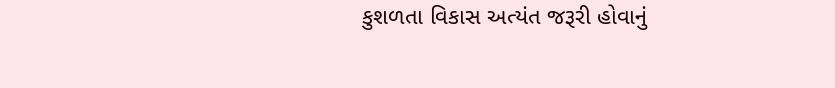કુશળતા વિકાસ અત્યંત જરૂરી હોવાનું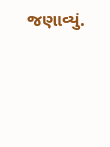જણાવ્યું.